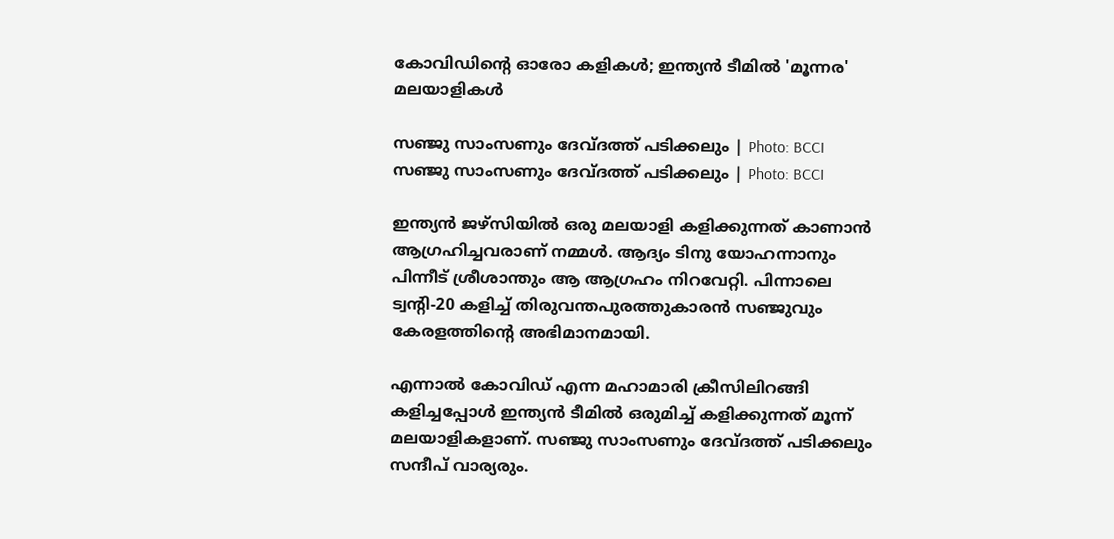കോവിഡിന്റെ ഓരോ കളികള്‍; ഇന്ത്യന്‍ ടീമില്‍ 'മൂന്നര' മലയാളികള്‍

സഞ്ജു സാംസണും ദേവ്ദത്ത് പടിക്കലും | Photo: BCCI
സഞ്ജു സാംസണും ദേവ്ദത്ത് പടിക്കലും | Photo: BCCI

ഇന്ത്യന്‍ ജഴ്‌സിയില്‍ ഒരു മലയാളി കളിക്കുന്നത് കാണാന്‍ ആഗ്രഹിച്ചവരാണ് നമ്മള്‍. ആദ്യം ടിനു യോഹന്നാനും പിന്നീട് ശ്രീശാന്തും ആ ആഗ്രഹം നിറവേറ്റി. പിന്നാലെ ട്വന്റി-20 കളിച്ച് തിരുവന്തപുരത്തുകാരന്‍ സഞ്ജുവും കേരളത്തിന്റെ അഭിമാനമായി.

എന്നാല്‍ കോവിഡ് എന്ന മഹാമാരി ക്രീസിലിറങ്ങി കളിച്ചപ്പോള്‍ ഇന്ത്യന്‍ ടീമില്‍ ഒരുമിച്ച് കളിക്കുന്നത് മൂന്ന് മലയാളികളാണ്. സഞ്ജു സാംസണും ദേവ്ദത്ത് പടിക്കലും സന്ദീപ് വാര്യരും.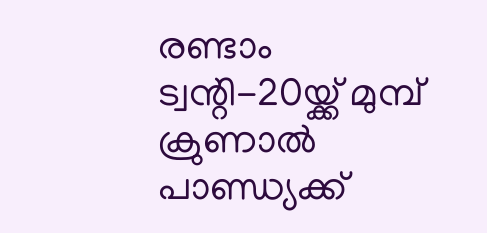രണ്ടാം ട്വന്റി-20യ്ക്ക് മുമ്പ് ക്രുണാല്‍ പാണ്ഡ്യക്ക്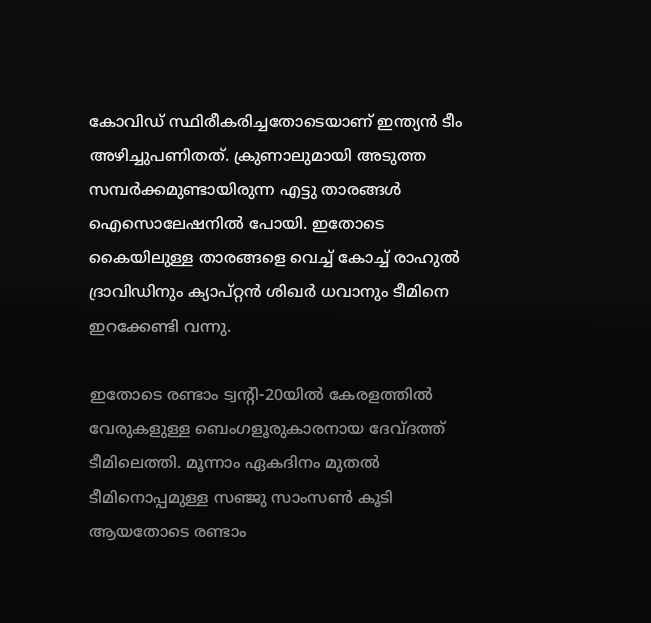കോവിഡ് സ്ഥിരീകരിച്ചതോടെയാണ് ഇന്ത്യന്‍ ടീം അഴിച്ചുപണിതത്. ക്രുണാലുമായി അടുത്ത സമ്പര്‍ക്കമുണ്ടായിരുന്ന എട്ടു താരങ്ങള്‍ ഐസൊലേഷനില്‍ പോയി. ഇതോടെ കൈയിലുള്ള താരങ്ങളെ വെച്ച് കോച്ച് രാഹുല്‍ ദ്രാവിഡിനും ക്യാപ്റ്റന്‍ ശിഖര്‍ ധവാനും ടീമിനെ ഇറക്കേണ്ടി വന്നു.

ഇതോടെ രണ്ടാം ട്വന്റി-20യില്‍ കേരളത്തില്‍ വേരുകളുള്ള ബെംഗളൂരുകാരനായ ദേവ്ദത്ത് ടീമിലെത്തി. മൂന്നാം ഏകദിനം മുതല്‍ ടീമിനൊപ്പമുള്ള സഞ്ജു സാംസണ്‍ കൂടി ആയതോടെ രണ്ടാം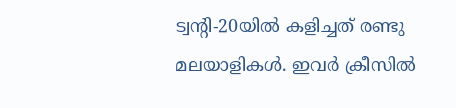ട്വന്റി-20യില്‍ കളിച്ചത് രണ്ടു മലയാളികള്‍. ഇവര്‍ ക്രീസില്‍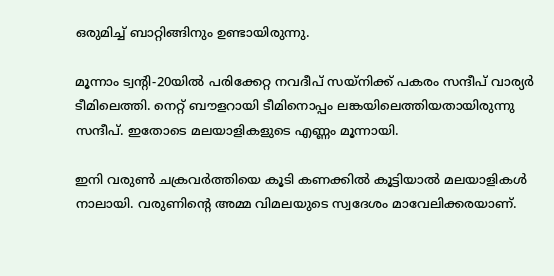ഒരുമിച്ച് ബാറ്റിങ്ങിനും ഉണ്ടായിരുന്നു.

മൂന്നാം ട്വന്റി-20യില്‍ പരിക്കേറ്റ നവദീപ് സയ്‌നിക്ക് പകരം സന്ദീപ് വാര്യര്‍ ടീമിലെത്തി. നെറ്റ് ബൗളറായി ടീമിനൊപ്പം ലങ്കയിലെത്തിയതായിരുന്നു സന്ദീപ്. ഇതോടെ മലയാളികളുടെ എണ്ണം മൂന്നായി.

ഇനി വരുണ്‍ ചക്രവര്‍ത്തിയെ കൂടി കണക്കില്‍ കൂട്ടിയാല്‍ മലയാളികള്‍ നാലായി. വരുണിന്റെ അമ്മ വിമലയുടെ സ്വദേശം മാവേലിക്കരയാണ്.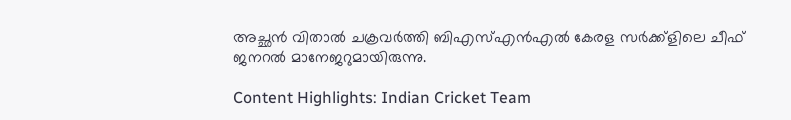അച്ഛന്‍ വിതാല്‍ ചക്രവര്‍ത്തി ബിഎസ്എന്‍എല്‍ കേരള സര്‍ക്ക്‌ളിലെ ചീഫ് ജനറല്‍ മാനേജറുമായിരുന്നു.

Content Highlights: Indian Cricket Team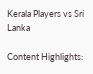Kerala Players vs Sri Lanka

Content Highlights: